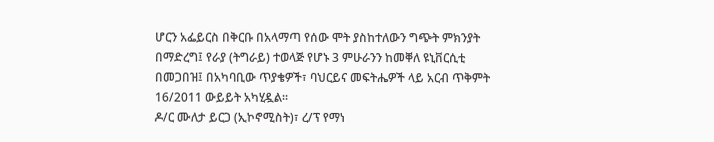ሆርን አፌይርስ በቅርቡ በአላማጣ የሰው ሞት ያስከተለውን ግጭት ምክንያት በማድረግ፤ የራያ (ትግራይ) ተወላጅ የሆኑ 3 ምሁራንን ከመቐለ ዩኒቨርሲቲ በመጋበዝ፤ በአካባቢው ጥያቄዎች፣ ባህርይና መፍትሔዎች ላይ አርብ ጥቅምት 16/2011 ውይይት አካሂዷል።
ዶ/ር ሙለታ ይርጋ (ኢኮኖሚስት)፣ ረ/ፕ የማነ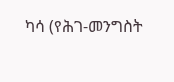ካሳ (የሕገ-መንግስት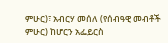ምሁር)፣ አብርሃ መሰለ (የሰብዓዊ መብቶች ምሁር) ከሆርን አፌይርስ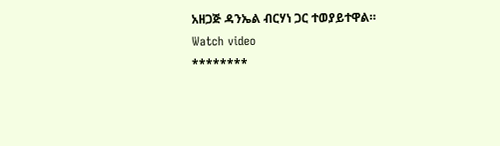አዘጋጅ ዳንኤል ብርሃነ ጋር ተወያይተዋል።
Watch video
********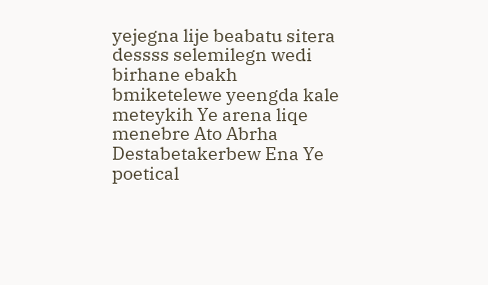yejegna lije beabatu sitera dessss selemilegn wedi birhane ebakh bmiketelewe yeengda kale meteykih Ye arena liqe menebre Ato Abrha Destabetakerbew Ena Ye poetical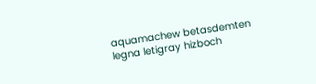aquamachew betasdemten legna letigray hizboch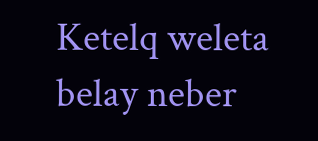Ketelq weleta belay neber